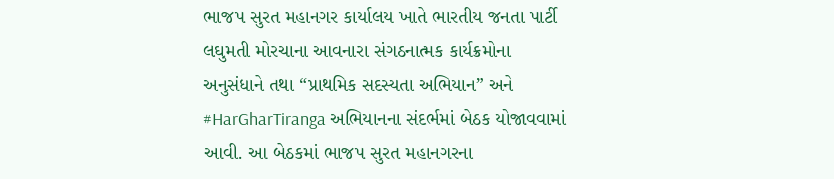ભાજપ સુરત મહાનગર કાર્યાલય ખાતે ભારતીય જનતા પાર્ટી લઘુમતી મોરચાના આવનારા સંગઠનાત્મક કાર્યક્રમોના અનુસંધાને તથા “પ્રાથમિક સદસ્યતા અભિયાન” અને #HarGharTiranga અભિયાનના સંદર્ભમાં બેઠક યોજાવવામાં આવી. આ બેઠકમાં ભાજપ સુરત મહાનગરના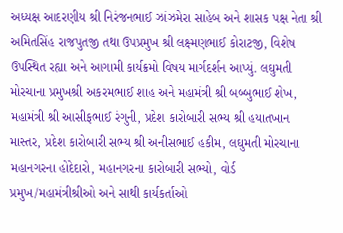અધ્યક્ષ આદરણીય શ્રી નિરંજનભાઈ ઝાંઝમેરા સાહેબ અને શાસક પક્ષ નેતા શ્રી અમિતસિંહ રાજપુતજી તથા ઉપપ્રમુખ શ્રી લક્ષ્મણભાઈ કોરાટજી, વિશેષ ઉપસ્થિત રહ્યા અને આગામી કાર્યક્રમો વિષય માર્ગદર્શન આપ્યું. લઘુમતી મોરચાના પ્રમુખશ્રી અકરમભાઈ શાહ અને મહામંત્રી શ્રી બબ્બુભાઈ શેખ, મહામંત્રી શ્રી આસીફભાઈ રંગુની, પ્રદેશ કારોબારી સભ્ય શ્રી હયાતખાન માસ્તર, પ્રદેશ કારોબારી સભ્ય શ્રી અનીસભાઈ હકીમ, લઘુમતી મોરચાના મહાનગરના હોદેદારો, મહાનગરના કારોબારી સભ્યો, વોર્ડ પ્રમુખ/મહામંત્રીશ્રીઓ અને સાથી કાર્યકર્તાઓ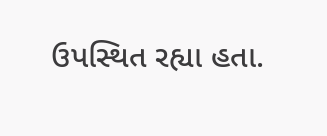ઉપસ્થિત રહ્યા હતા.